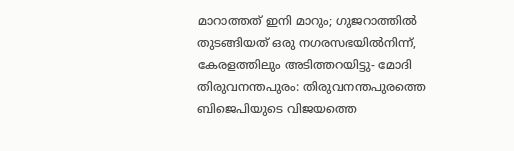മാറാത്തത് ഇനി മാറും; ഗുജറാത്തിൽ തുടങ്ങിയത് ഒരു നഗരസഭയിൽനിന്ന്, കേരളത്തിലും അടിത്തറയിട്ടു- മോദി
തിരുവനന്തപുരം: തിരുവനന്തപുരത്തെ ബിജെപിയുടെ വിജയത്തെ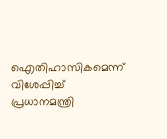ഐതിഹാസികമെന്ന് വിശേപ്പിച്ച് പ്രധാനമന്ത്രി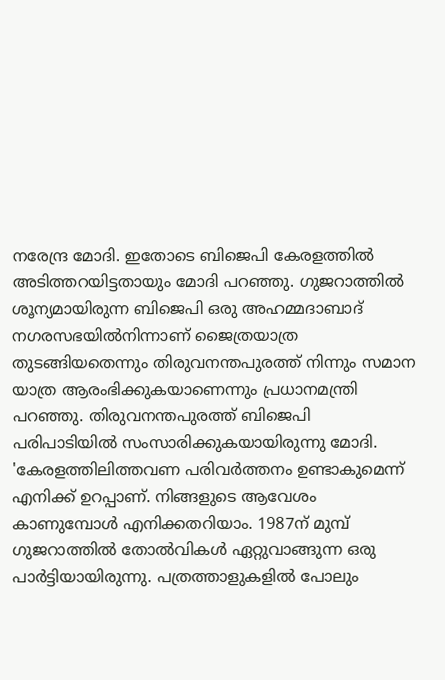നരേന്ദ്ര മോദി. ഇതോടെ ബിജെപി കേരളത്തിൽ അടിത്തറയിട്ടതായും മോദി പറഞ്ഞു. ഗുജറാത്തിൽ ശൂന്യമായിരുന്ന ബിജെപി ഒരു അഹമ്മദാബാദ് നഗരസഭയിൽനിന്നാണ് ജൈത്രയാത്ര തുടങ്ങിയതെന്നും തിരുവനന്തപുരത്ത് നിന്നും സമാന യാത്ര ആരംഭിക്കുകയാണെന്നും പ്രധാനമന്ത്രി പറഞ്ഞു. തിരുവനന്തപുരത്ത് ബിജെപി പരിപാടിയിൽ സംസാരിക്കുകയായിരുന്നു മോദി.
'കേരളത്തിലിത്തവണ പരിവർത്തനം ഉണ്ടാകുമെന്ന് എനിക്ക് ഉറപ്പാണ്. നിങ്ങളുടെ ആവേശം കാണുമ്പോൾ എനിക്കതറിയാം. 1987ന് മുമ്പ് ഗുജറാത്തിൽ തോൽവികൾ ഏറ്റുവാങ്ങുന്ന ഒരു പാർട്ടിയായിരുന്നു. പത്രത്താളുകളിൽ പോലും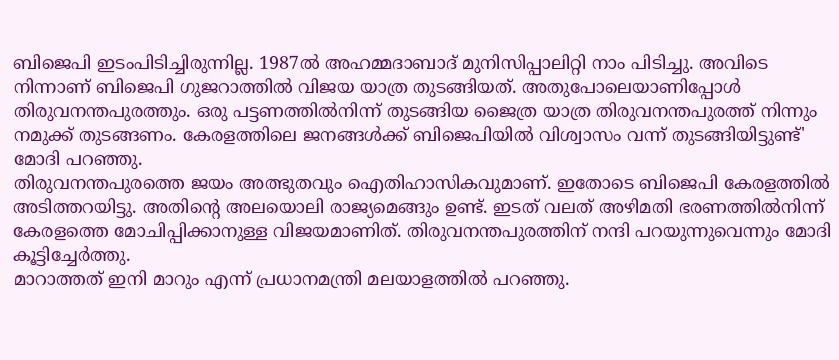ബിജെപി ഇടംപിടിച്ചിരുന്നില്ല. 1987ൽ അഹമ്മദാബാദ് മുനിസിപ്പാലിറ്റി നാം പിടിച്ചു. അവിടെ നിന്നാണ് ബിജെപി ഗുജറാത്തിൽ വിജയ യാത്ര തുടങ്ങിയത്. അതുപോലെയാണിപ്പോൾ തിരുവനന്തപുരത്തും. ഒരു പട്ടണത്തിൽനിന്ന് തുടങ്ങിയ ജൈത്ര യാത്ര തിരുവനന്തപുരത്ത് നിന്നും നമുക്ക് തുടങ്ങണം. കേരളത്തിലെ ജനങ്ങൾക്ക് ബിജെപിയിൽ വിശ്വാസം വന്ന് തുടങ്ങിയിട്ടുണ്ട്' മോദി പറഞ്ഞു.
തിരുവനന്തപുരത്തെ ജയം അത്ഭുതവും ഐതിഹാസികവുമാണ്. ഇതോടെ ബിജെപി കേരളത്തിൽ അടിത്തറയിട്ടു. അതിന്റെ അലയൊലി രാജ്യമെങ്ങും ഉണ്ട്. ഇടത് വലത് അഴിമതി ഭരണത്തിൽനിന്ന് കേരളത്തെ മോചിപ്പിക്കാനുള്ള വിജയമാണിത്. തിരുവനന്തപുരത്തിന് നന്ദി പറയുന്നുവെന്നും മോദി കൂട്ടിച്ചേർത്തു.
മാറാത്തത് ഇനി മാറും എന്ന് പ്രധാനമന്ത്രി മലയാളത്തിൽ പറഞ്ഞു.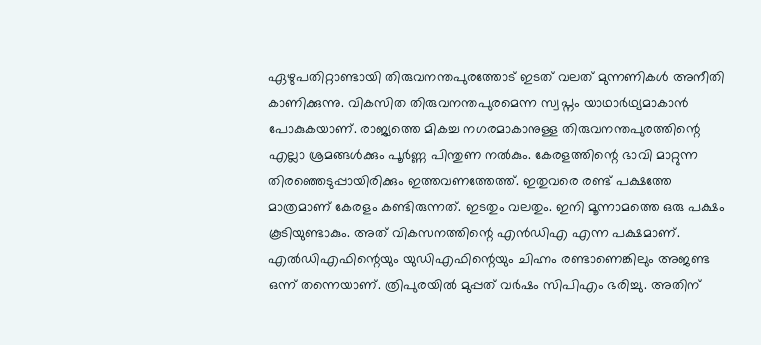ഏഴുപതിറ്റാണ്ടായി തിരുവനന്തപുരത്തോട് ഇടത് വലത് മുന്നണികൾ അനീതി കാണിക്കുന്നു. വികസിത തിരുവനന്തപുരമെന്ന സ്വപ്നം യാഥാർഥ്യമാകാൻ പോകുകയാണ്. രാജ്യത്തെ മികച്ച നഗരമാകാനുള്ള തിരുവനന്തപുരത്തിന്റെ എല്ലാ ശ്രമങ്ങൾക്കും പൂർണ്ണ പിന്തുണ നൽകും. കേരളത്തിന്റെ ഭാവി മാറ്റുന്ന തിരഞ്ഞെടുപ്പായിരിക്കും ഇത്തവണത്തേത്ത്. ഇതുവരെ രണ്ട് പക്ഷത്തേ മാത്രമാണ് കേരളം കണ്ടിരുന്നത്. ഇടതും വലതും. ഇനി മൂന്നാമത്തെ ഒരു പക്ഷം കൂടിയുണ്ടാകും. അത് വികസനത്തിന്റെ എൻഡിഎ എന്ന പക്ഷമാണ്.
എൽഡിഎഫിന്റെയും യുഡിഎഫിന്റെയും ചിഹ്നം രണ്ടാണെങ്കിലും അജണ്ട ഒന്ന് തന്നെയാണ്. ത്രിപുരയിൽ മുപ്പത് വർഷം സിപിഎം ഭരിച്ചു. അതിന്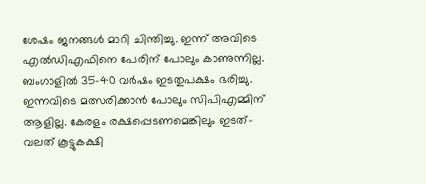ശേഷം ജനങ്ങൾ മാറി ചിന്തിച്ചു. ഇന്ന് അവിടെ എൽഡിഎഫിനെ പേരിന് പോലും കാണുന്നില്ല. ബംഗാളിൽ 35-40 വർഷം ഇടതുപക്ഷം ഭരിച്ചു. ഇന്നവിടെ മത്സരിക്കാൻ പോലും സിപിഎമ്മിന് ആളില്ല. കേരളം രക്ഷപ്പെടണമെങ്കിലും ഇടത്-വലത് കൂട്ടുകക്ഷി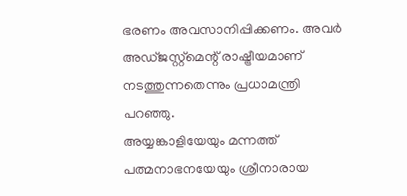ഭരണം അവസാനിപ്പിക്കണം. അവർ അഡ്ജസ്റ്റ്മെന്റ് രാഷ്ട്രീയമാണ് നടത്തുന്നതെന്നും പ്രധാമന്ത്രി പറഞ്ഞു.
അയ്യങ്കാളിയേയും മന്നത്ത് പത്മനാഭനയേയും ശ്രീനാരായ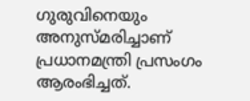ഗുരുവിനെയും അനുസ്മരിച്ചാണ് പ്രധാനമന്ത്രി പ്രസംഗം ആരംഭിച്ചത്.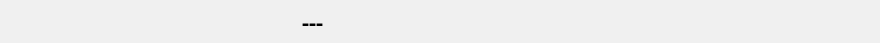---